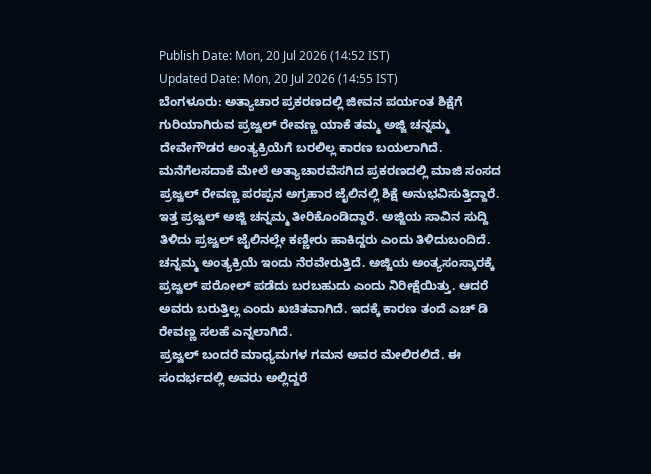Publish Date: Mon, 20 Jul 2026 (14:52 IST)
Updated Date: Mon, 20 Jul 2026 (14:55 IST)
ಬೆಂಗಳೂರು: ಅತ್ಯಾಚಾರ ಪ್ರಕರಣದಲ್ಲಿ ಜೀವನ ಪರ್ಯಂತ ಶಿಕ್ಷೆಗೆ ಗುರಿಯಾಗಿರುವ ಪ್ರಜ್ವಲ್ ರೇವಣ್ಣ ಯಾಕೆ ತಮ್ಮ ಅಜ್ಜಿ ಚನ್ನಮ್ಮ ದೇವೇಗೌಡರ ಅಂತ್ಯಕ್ರಿಯೆಗೆ ಬರಲಿಲ್ಲ ಕಾರಣ ಬಯಲಾಗಿದೆ.
ಮನೆಗೆಲಸದಾಕೆ ಮೇಲೆ ಅತ್ಯಾಚಾರವೆಸಗಿದ ಪ್ರಕರಣದಲ್ಲಿ ಮಾಜಿ ಸಂಸದ ಪ್ರಜ್ವಲ್ ರೇವಣ್ಣ ಪರಪ್ಪನ ಅಗ್ರಹಾರ ಜೈಲಿನಲ್ಲಿ ಶಿಕ್ಷೆ ಅನುಭವಿಸುತ್ತಿದ್ದಾರೆ. ಇತ್ತ ಪ್ರಜ್ವಲ್ ಅಜ್ಜಿ ಚನ್ನಮ್ಮ ತೀರಿಕೊಂಡಿದ್ದಾರೆ. ಅಜ್ಜಿಯ ಸಾವಿನ ಸುದ್ದಿ ತಿಳಿದು ಪ್ರಜ್ವಲ್ ಜೈಲಿನಲ್ಲೇ ಕಣ್ಣೀರು ಹಾಕಿದ್ದರು ಎಂದು ತಿಳಿದುಬಂದಿದೆ.
ಚನ್ನಮ್ಮ ಅಂತ್ಯಕ್ರಿಯೆ ಇಂದು ನೆರವೇರುತ್ತಿದೆ. ಅಜ್ಜಿಯ ಅಂತ್ಯಸಂಸ್ಕಾರಕ್ಕೆ ಪ್ರಜ್ವಲ್ ಪರೋಲ್ ಪಡೆದು ಬರಬಹುದು ಎಂದು ನಿರೀಕ್ಷೆಯಿತ್ತು. ಆದರೆ ಅವರು ಬರುತ್ತಿಲ್ಲ ಎಂದು ಖಚಿತವಾಗಿದೆ. ಇದಕ್ಕೆ ಕಾರಣ ತಂದೆ ಎಚ್ ಡಿ ರೇವಣ್ಣ ಸಲಹೆ ಎನ್ನಲಾಗಿದೆ.
ಪ್ರಜ್ವಲ್ ಬಂದರೆ ಮಾಧ್ಯಮಗಳ ಗಮನ ಅವರ ಮೇಲಿರಲಿದೆ. ಈ ಸಂದರ್ಭದಲ್ಲಿ ಅವರು ಅಲ್ಲಿದ್ದರೆ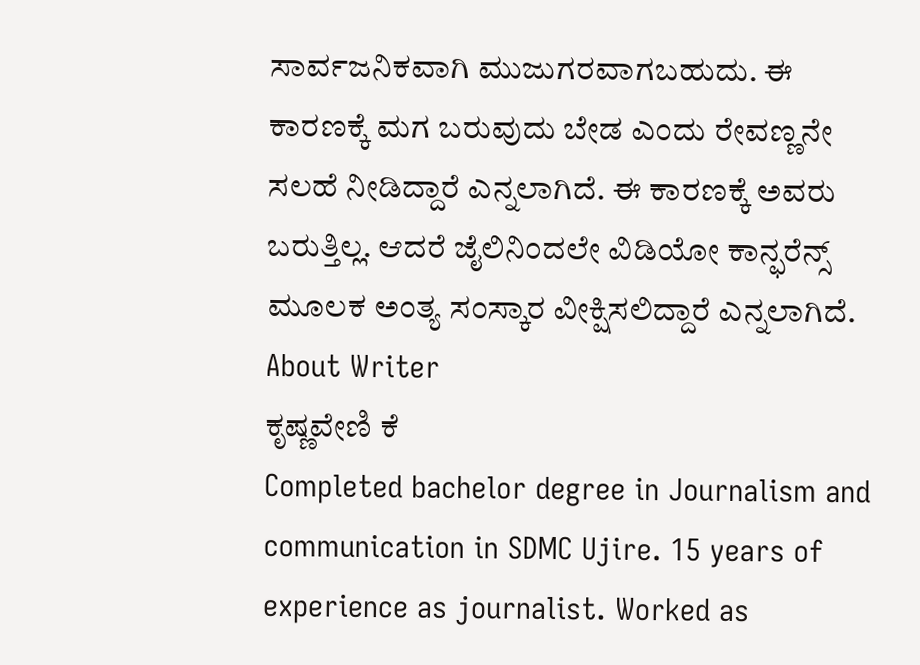ಸಾರ್ವಜನಿಕವಾಗಿ ಮುಜುಗರವಾಗಬಹುದು. ಈ ಕಾರಣಕ್ಕೆ ಮಗ ಬರುವುದು ಬೇಡ ಎಂದು ರೇವಣ್ಣನೇ ಸಲಹೆ ನೀಡಿದ್ದಾರೆ ಎನ್ನಲಾಗಿದೆ. ಈ ಕಾರಣಕ್ಕೆ ಅವರು ಬರುತ್ತಿಲ್ಲ. ಆದರೆ ಜೈಲಿನಿಂದಲೇ ವಿಡಿಯೋ ಕಾನ್ಫರೆನ್ಸ್ ಮೂಲಕ ಅಂತ್ಯ ಸಂಸ್ಕಾರ ವೀಕ್ಷಿಸಲಿದ್ದಾರೆ ಎನ್ನಲಾಗಿದೆ.
About Writer
ಕೃಷ್ಣವೇಣಿ ಕೆ
Completed bachelor degree in Journalism and communication in SDMC Ujire. 15 years of experience as journalist. Worked as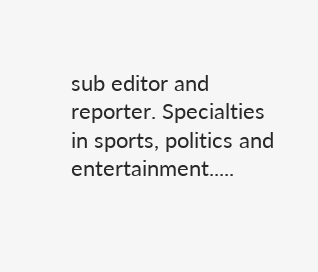sub editor and reporter. Specialties in sports, politics and entertainment.....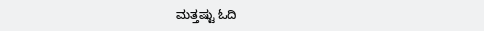ಮತ್ತಷ್ಟು ಓದಿ